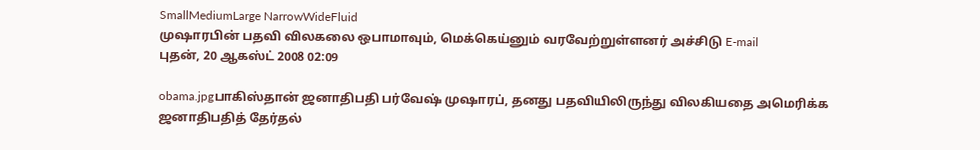SmallMediumLarge NarrowWideFluid
முஷாரபின் பதவி விலகலை ஒபாமாவும், மெக்கெய்னும் வரவேற்றுள்ளனர் அச்சிடு E-mail
புதன், 20 ஆகஸ்ட் 2008 02:09

obama.jpgபாகிஸ்தான் ஜனாதிபதி பர்வேஷ் முஷாரப், தனது பதவியிலிருந்து விலகியதை அமெரிக்க ஜனாதிபதித் தேர்தல்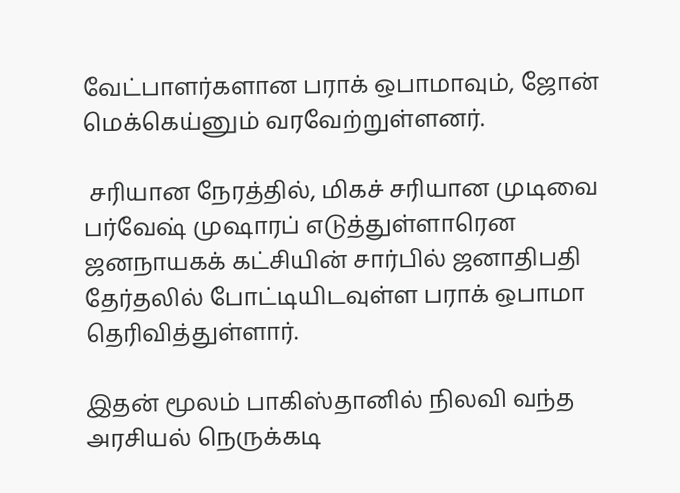வேட்பாளர்களான பராக் ஒபாமாவும், ஜோன் மெக்கெய்னும் வரவேற்றுள்ளனர்.

 சரியான நேரத்தில், மிகச் சரியான முடிவை பர்வேஷ் முஷாரப் எடுத்துள்ளாரென ஜனநாயகக் கட்சியின் சார்பில் ஜனாதிபதி தேர்தலில் போட்டியிடவுள்ள பராக் ஒபாமா தெரிவித்துள்ளார்.

இதன் மூலம் பாகிஸ்தானில் நிலவி வந்த அரசியல் நெருக்கடி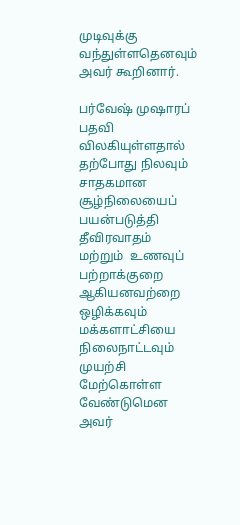முடிவுக்கு வந்துள்ளதெனவும் அவர் கூறினார்.

பர்வேஷ் முஷாரப் பதவி விலகியுள்ளதால் தற்போது நிலவும் சாதகமான சூழ்நிலையைப் பயன்படுத்தி தீவிரவாதம் மற்றும்  உணவுப் பற்றாக்குறை ஆகியனவற்றை ஒழிக்கவும் மக்களாட்சியை நிலைநாட்டவும் முயற்சி மேற்கொள்ள வேண்டுமென அவர்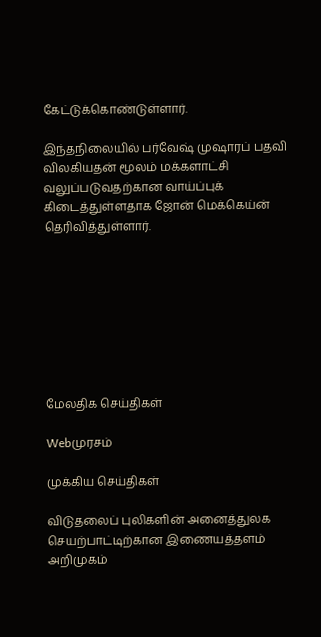கேட்டுக்கொண்டுள்ளார்.

இந்தநிலையில் பர்வேஷ் முஷாரப் பதவி விலகியதன் மூலம் மக்களாட்சி வலுப்படுவதற்கான வாய்ப்புக் கிடைத்துள்ளதாக ஜோன் மெக்கெய்ன் தெரிவித்துள்ளார்.








மேலதிக செய்திகள்

Webமுரசம்

முக்கிய செய்திகள்

விடுதலைப் புலிகளின் அனைத்துலக செயற்பாட்டிற்கான இணையத்தளம் அறிமுகம்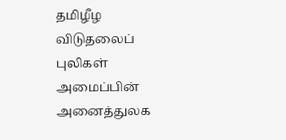தமிழீழ விடுதலைப் புலிகள் அமைப்பின் அனைத்துலக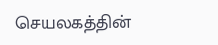செயலகத்தின்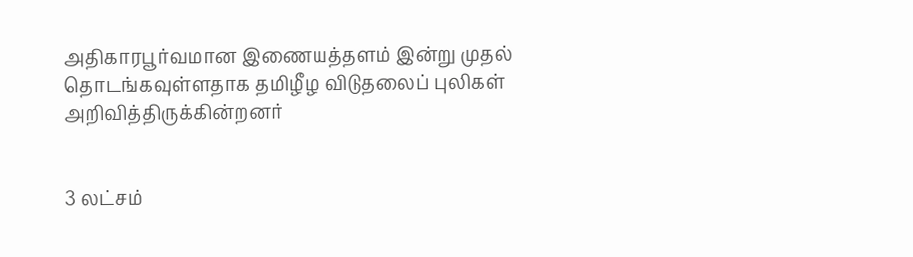அதிகாரபூர்வமான இணையத்தளம் இன்று முதல் தொடங்கவுள்ளதாக தமிழீழ விடுதலைப் புலிகள் அறிவித்திருக்கின்றனர்


3 லட்சம்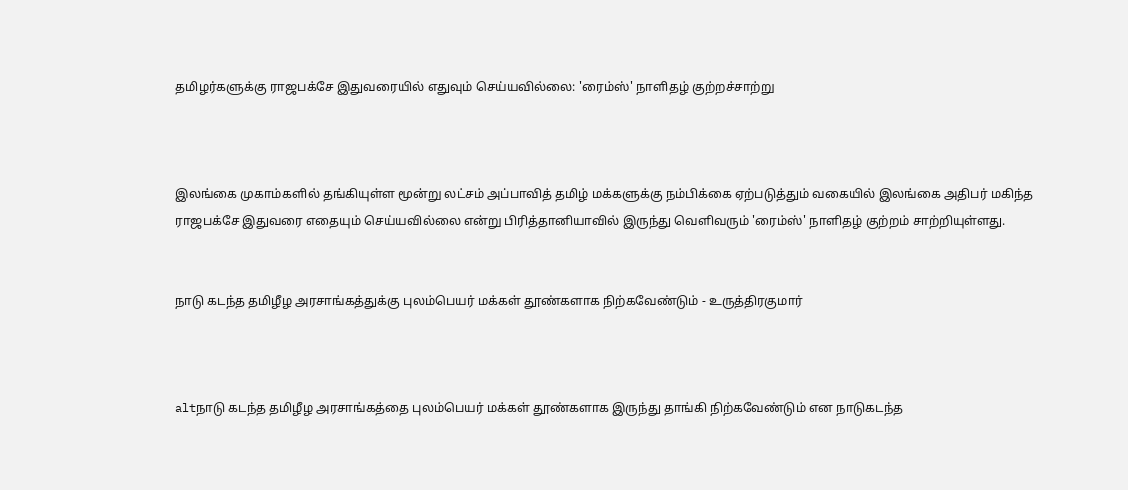தமிழர்களுக்கு ராஜப‌க்சே இதுவரையில் எதுவும் செய்யவில்லை: 'ரைம்ஸ்' நாளிதழ் குற்றச்சா‌ற்று



இலங்கை முகாம்களில் தங்கியுள்ள மூன்று லட்சம் அப்பாவித் தமிழ் மக்களுக்கு நம்பிக்கை ஏற்படுத்தும் வகையில் இலங்கை அ‌திப‌ர் மகிந்த ராஜபக்சே இதுவரை எதையும் செய்யவில்லை என்று பிரித்தானியாவில் இருந்து வெளிவரும் 'ரைம்ஸ்' நாளிதழ் குற்றம் சா‌ற்‌றியுள்ளது.


நாடு கடந்த தமிழீழ அரசாங்கத்துக்கு புலம்பெயர் மக்கள் தூண்களாக நிற்கவேண்டும் - உருத்திரகுமார்



altநாடு கடந்த தமிழீழ அரசாங்கத்தை புலம்பெயர் மக்கள் தூண்களாக இருந்து தாங்கி நிற்கவேண்டும் என நாடுகடந்த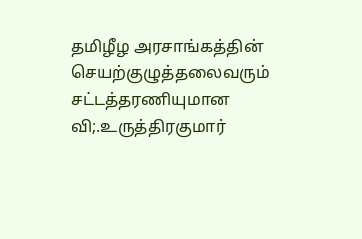தமிழீழ அரசாங்கத்தின் செயற்குழுத்தலைவரும் சட்டத்தரணியுமான வி;.உருத்திரகுமார்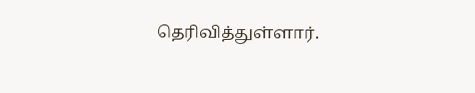தெரிவித்துள்ளார்.